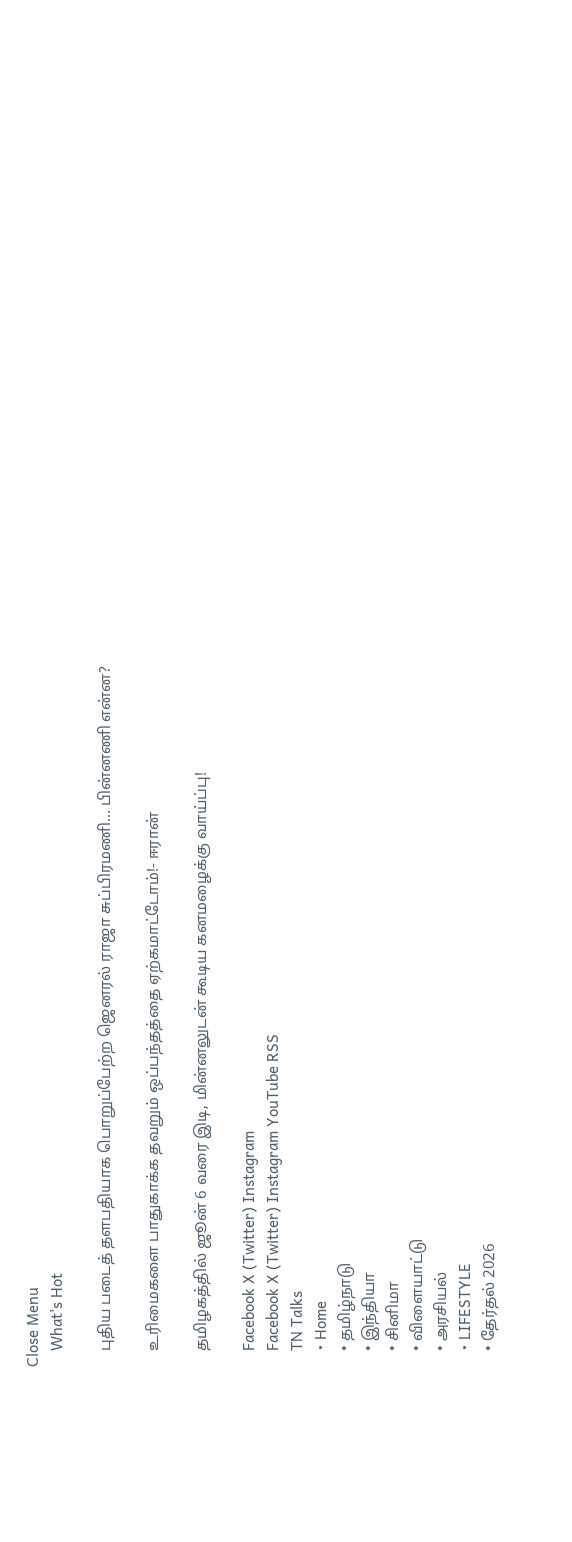Close Menu
    What's Hot

    புதிய படைத் தளபதியாக பொறுப்பேற்ற ஜெனரல் ராஜா சுப்பிரமணி… பின்னணி என்ன?

    உரிமைகளை பாதுகாக்க தவறும் ஒப்பந்தத்தை ஏற்கமாட்டோம்!- ஈரான்

    தமிழகத்தில் ஜூன் 6 வரை இடி, மின்னலுடன் கூடிய கனமழைக்கு வாய்ப்பு!

    Facebook X (Twitter) Instagram
    Facebook X (Twitter) Instagram YouTube RSS
    TN Talks
    • Home
    • தமிழ்நாடு
    • இந்தியா
    • சினிமா
    • விளையாட்டு
    • அரசியல்
    • LIFESTYLE
    • தேர்தல் 2026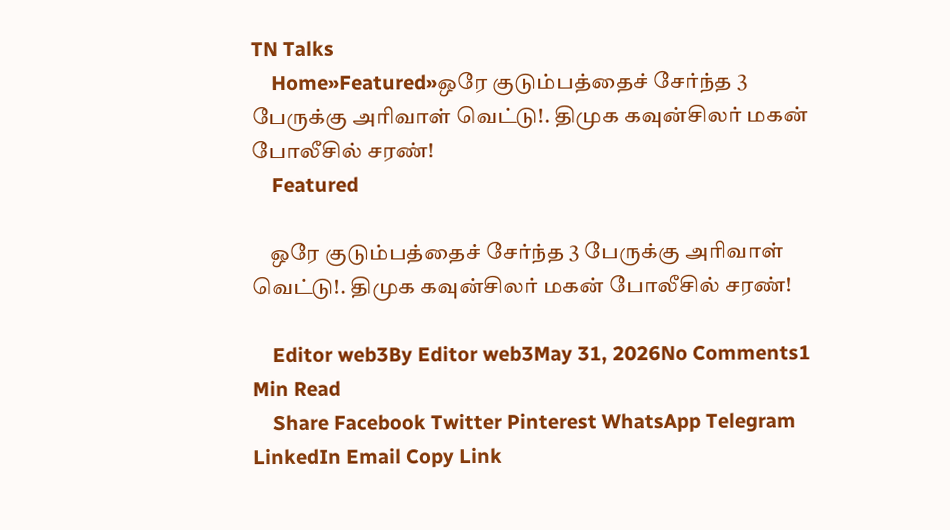TN Talks
    Home»Featured»ஒரே குடும்பத்தைச் சேர்ந்த 3 பேருக்கு அரிவாள் வெட்டு!. திமுக கவுன்சிலர் மகன் போலீசில் சரண்!
    Featured

    ஒரே குடும்பத்தைச் சேர்ந்த 3 பேருக்கு அரிவாள் வெட்டு!. திமுக கவுன்சிலர் மகன் போலீசில் சரண்!

    Editor web3By Editor web3May 31, 2026No Comments1 Min Read
    Share Facebook Twitter Pinterest WhatsApp Telegram LinkedIn Email Copy Link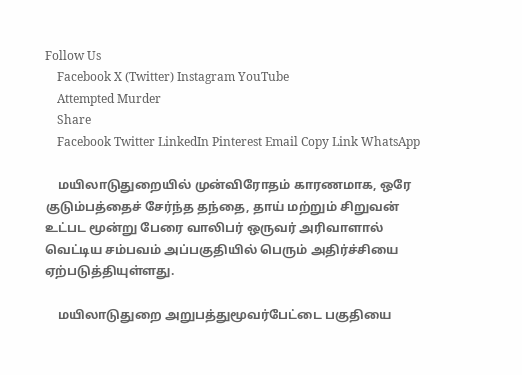Follow Us
    Facebook X (Twitter) Instagram YouTube
    Attempted Murder
    Share
    Facebook Twitter LinkedIn Pinterest Email Copy Link WhatsApp

    மயிலாடுதுறையில் முன்விரோதம் காரணமாக, ஒரே குடும்பத்தைச் சேர்ந்த தந்தை, தாய் மற்றும் சிறுவன் உட்பட மூன்று பேரை வாலிபர் ஒருவர் அரிவாளால் வெட்டிய சம்பவம் அப்பகுதியில் பெரும் அதிர்ச்சியை ஏற்படுத்தியுள்ளது.

    மயிலாடுதுறை அறுபத்துமூவர்பேட்டை பகுதியை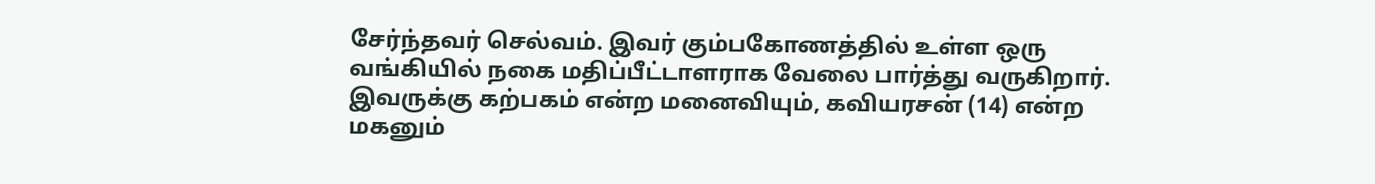சேர்ந்தவர் செல்வம். இவர் கும்பகோணத்தில் உள்ள ஒரு வங்கியில் நகை மதிப்பீட்டாளராக வேலை பார்த்து வருகிறார். இவருக்கு கற்பகம் என்ற மனைவியும், கவியரசன் (14) என்ற மகனும்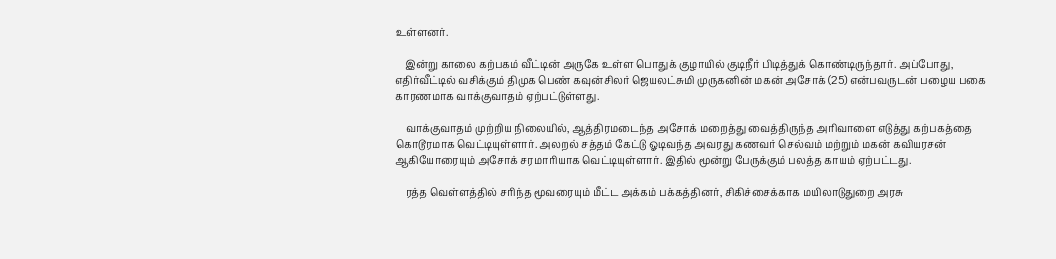உள்ளனர்.

    இன்று காலை கற்பகம் வீட்டின் அருகே உள்ள பொதுக் குழாயில் குடிநீர் பிடித்துக் கொண்டிருந்தார். அப்போது, எதிர்வீட்டில் வசிக்கும் திமுக பெண் கவுன்சிலர் ஜெயலட்சுமி முருகனின் மகன் அசோக் (25) என்பவருடன் பழைய பகை காரணமாக வாக்குவாதம் ஏற்பட்டுள்ளது.

    வாக்குவாதம் முற்றிய நிலையில், ஆத்திரமடைந்த அசோக் மறைத்து வைத்திருந்த அரிவாளை எடுத்து கற்பகத்தை கொடூரமாக வெட்டியுள்ளார். அலறல் சத்தம் கேட்டு ஓடிவந்த அவரது கணவர் செல்வம் மற்றும் மகன் கவியரசன் ஆகியோரையும் அசோக் சரமாரியாக வெட்டியுள்ளார். இதில் மூன்று பேருக்கும் பலத்த காயம் ஏற்பட்டது.

    ரத்த வெள்ளத்தில் சரிந்த மூவரையும் மீட்ட அக்கம் பக்கத்தினர், சிகிச்சைக்காக மயிலாடுதுறை அரசு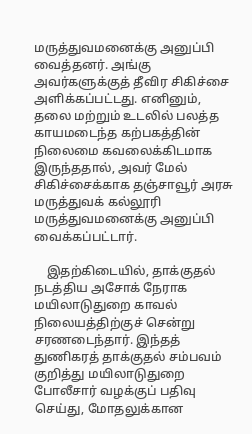மருத்துவமனைக்கு அனுப்பி வைத்தனர். அங்கு அவர்களுக்குத் தீவிர சிகிச்சை அளிக்கப்பட்டது. எனினும், தலை மற்றும் உடலில் பலத்த காயமடைந்த கற்பகத்தின் நிலைமை கவலைக்கிடமாக இருந்ததால், அவர் மேல் சிகிச்சைக்காக தஞ்சாவூர் அரசு மருத்துவக் கல்லூரி மருத்துவமனைக்கு அனுப்பி வைக்கப்பட்டார்.

    இதற்கிடையில், தாக்குதல் நடத்திய அசோக் நேராக மயிலாடுதுறை காவல் நிலையத்திற்குச் சென்று சரணடைந்தார். இந்தத் துணிகரத் தாக்குதல் சம்பவம் குறித்து மயிலாடுதுறை போலீசார் வழக்குப் பதிவு செய்து, மோதலுக்கான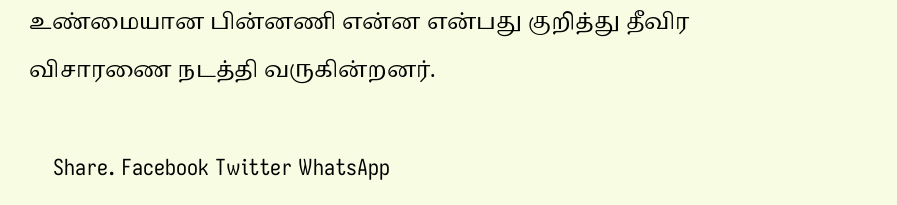உண்மையான பின்னணி என்ன என்பது குறித்து தீவிர விசாரணை நடத்தி வருகின்றனர்.

    Share. Facebook Twitter WhatsApp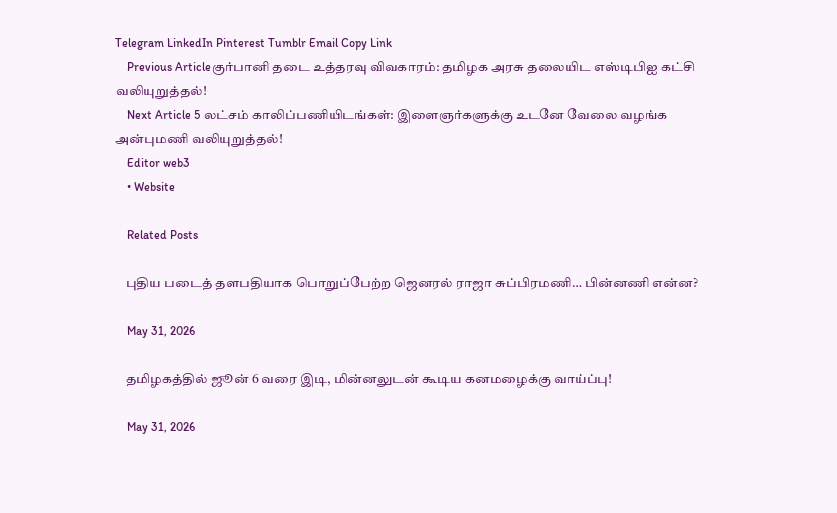Telegram LinkedIn Pinterest Tumblr Email Copy Link
    Previous Articleகுர்பானி தடை உத்தரவு விவகாரம்: தமிழக அரசு தலையிட எஸ்டிபிஐ கட்சி வலியுறுத்தல்!
    Next Article 5 லட்சம் காலிப்பணியிடங்கள்: இளைஞர்களுக்கு உடனே வேலை வழங்க அன்புமணி வலியுறுத்தல்!
    Editor web3
    • Website

    Related Posts

    புதிய படைத் தளபதியாக பொறுப்பேற்ற ஜெனரல் ராஜா சுப்பிரமணி… பின்னணி என்ன?

    May 31, 2026

    தமிழகத்தில் ஜூன் 6 வரை இடி, மின்னலுடன் கூடிய கனமழைக்கு வாய்ப்பு!

    May 31, 2026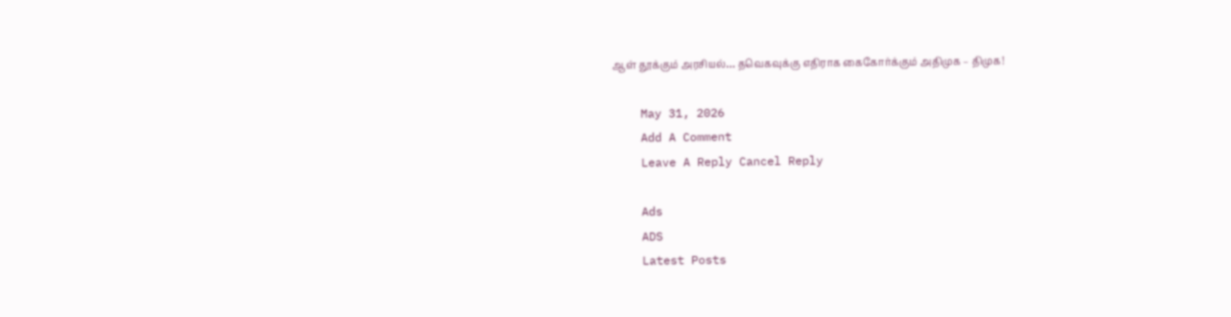ஆள் தூக்கும் அரசியல்… தவெகவுக்கு எதிராக கைகோர்க்கும் அதிமுக – திமுக!

    May 31, 2026
    Add A Comment
    Leave A Reply Cancel Reply

    Ads
    ADS
    Latest Posts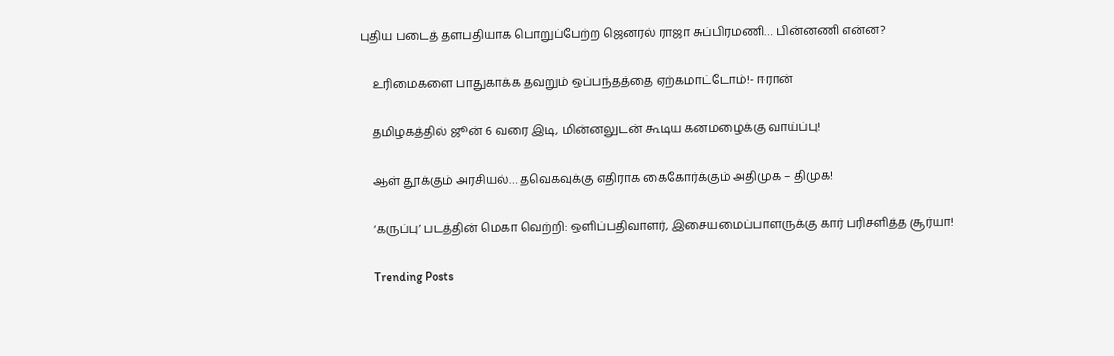புதிய படைத் தளபதியாக பொறுப்பேற்ற ஜெனரல் ராஜா சுப்பிரமணி… பின்னணி என்ன?

    உரிமைகளை பாதுகாக்க தவறும் ஒப்பந்தத்தை ஏற்கமாட்டோம்!- ஈரான்

    தமிழகத்தில் ஜூன் 6 வரை இடி, மின்னலுடன் கூடிய கனமழைக்கு வாய்ப்பு!

    ஆள் தூக்கும் அரசியல்… தவெகவுக்கு எதிராக கைகோர்க்கும் அதிமுக – திமுக!

    ‘கருப்பு’ படத்தின் மெகா வெற்றி: ஒளிப்பதிவாளர், இசையமைப்பாளருக்கு கார் பரிசளித்த சூர்யா!

    Trending Posts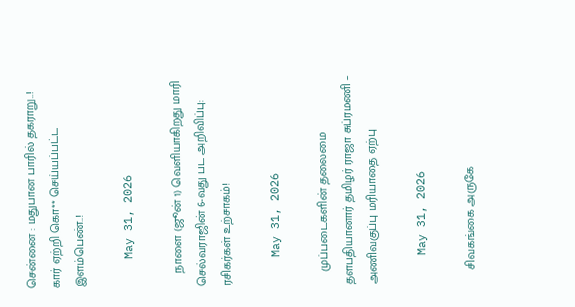சென்னை : மதுபான பாரில் தகராறு..! கார் ஏற்றி கொ** செய்யப்பட்ட இளம்பெண்..!

    May 31, 2026

    நாளை (ஜூன் 1) வெளியாகிறது மாரி செல்வராஜின் 6-வது பட அறிவிப்பு: ரசிகர்கள் உற்சாகம்!

    May 31, 2026

    முப்படைகளின் தலைமை தளபதியானார் தமிழர் ராஜா சுப்ரமணி – அணிவகுப்பு மரியாதை ஏற்பு

    May 31, 2026

    சிவகங்கை அருகே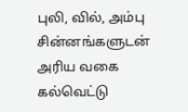புலி, வில், அம்பு சின்னங்களுடன் அரிய வகை கல்வெட்டு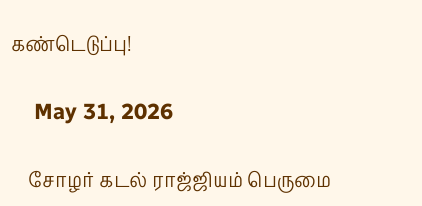கண்டெடுப்பு!

    May 31, 2026

    சோழர் கடல் ராஜ்ஜியம் பெருமை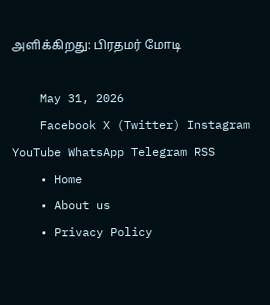அளிக்கிறது: பிரதமர் மோடி

    May 31, 2026
    Facebook X (Twitter) Instagram YouTube WhatsApp Telegram RSS
    • Home
    • About us
    • Privacy Policy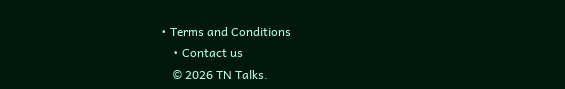• Terms and Conditions
    • Contact us
    © 2026 TN Talks.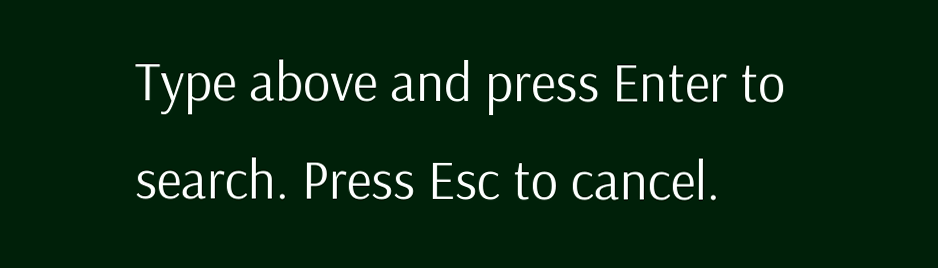Type above and press Enter to search. Press Esc to cancel.